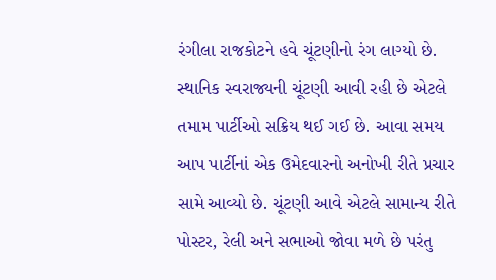રંગીલા રાજકોટને હવે ચૂંટણીનો રંગ લાગ્યો છે. સ્થાનિક સ્વરાજ્યની ચૂંટણી આવી રહી છે એટલે તમામ પાર્ટીઓ સક્રિય થઈ ગઈ છે. આવા સમય આપ પાર્ટીનાં એક ઉમેદવારનો અનોખી રીતે પ્રચાર સામે આવ્યો છે. ચૂંટણી આવે એટલે સામાન્ય રીતે પોસ્ટર, રેલી અને સભાઓ જોવા મળે છે પરંતુ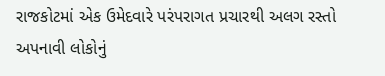રાજકોટમાં એક ઉમેદવારે પરંપરાગત પ્રચારથી અલગ રસ્તો અપનાવી લોકોનું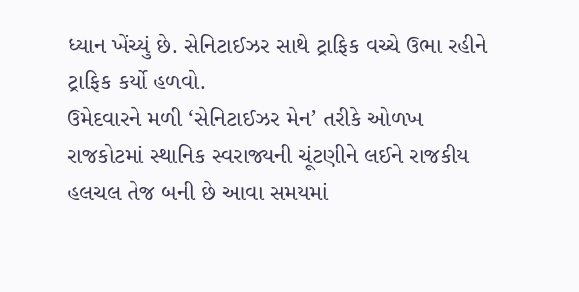ધ્યાન ખેંચ્યું છે. સેનિટાઈઝર સાથે ટ્રાફિક વચ્ચે ઉભા રહીને ટ્રાફિક કર્યો હળવો.
ઉમેદવારને મળી ‘સેનિટાઈઝર મેન’ તરીકે ઓળખ
રાજકોટમાં સ્થાનિક સ્વરાજ્યની ચૂંટણીને લઈને રાજકીય હલચલ તેજ બની છે આવા સમયમાં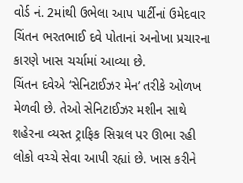વોર્ડ નં. 2માંથી ઉભેલા આપ પાર્ટીનાં ઉમેદવાર ચિંતન ભરતભાઈ દવે પોતાનાં અનોખા પ્રચારના કારણે ખાસ ચર્ચામાં આવ્યા છે.
ચિંતન દવેએ ‘સેનિટાઈઝર મેન’ તરીકે ઓળખ મેળવી છે. તેઓ સેનિટાઈઝર મશીન સાથે શહેરના વ્યસ્ત ટ્રાફિક સિગ્નલ પર ઊભા રહી લોકો વચ્ચે સેવા આપી રહ્યાં છે. ખાસ કરીને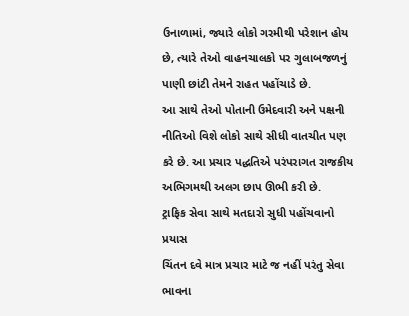ઉનાળામાં, જ્યારે લોકો ગરમીથી પરેશાન હોય છે, ત્યારે તેઓ વાહનચાલકો પર ગુલાબજળનું પાણી છાંટી તેમને રાહત પહોંચાડે છે.
આ સાથે તેઓ પોતાની ઉમેદવારી અને પક્ષની નીતિઓ વિશે લોકો સાથે સીધી વાતચીત પણ કરે છે. આ પ્રચાર પદ્ધતિએ પરંપરાગત રાજકીય અભિગમથી અલગ છાપ ઊભી કરી છે.
ટ્રાફિક સેવા સાથે મતદારો સુધી પહોંચવાનો પ્રયાસ
ચિંતન દવે માત્ર પ્રચાર માટે જ નહીં પરંતુ સેવા ભાવના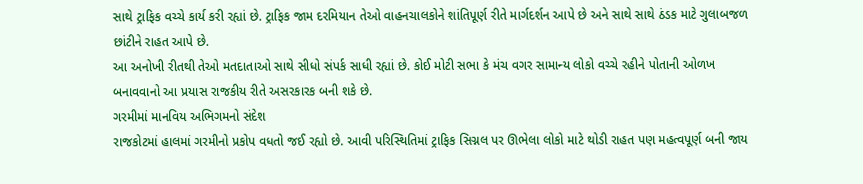સાથે ટ્રાફિક વચ્ચે કાર્ય કરી રહ્યાં છે. ટ્રાફિક જામ દરમિયાન તેઓ વાહનચાલકોને શાંતિપૂર્ણ રીતે માર્ગદર્શન આપે છે અને સાથે સાથે ઠંડક માટે ગુલાબજળ છાંટીને રાહત આપે છે.
આ અનોખી રીતથી તેઓ મતદાતાઓ સાથે સીધો સંપર્ક સાધી રહ્યાં છે. કોઈ મોટી સભા કે મંચ વગર સામાન્ય લોકો વચ્ચે રહીને પોતાની ઓળખ બનાવવાનો આ પ્રયાસ રાજકીય રીતે અસરકારક બની શકે છે.
ગરમીમાં માનવિય અભિગમનો સંદેશ
રાજકોટમાં હાલમાં ગરમીનો પ્રકોપ વધતો જઈ રહ્યો છે. આવી પરિસ્થિતિમાં ટ્રાફિક સિગ્નલ પર ઊભેલા લોકો માટે થોડી રાહત પણ મહત્વપૂર્ણ બની જાય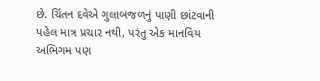છે. ચિંતન દવેએ ગુલાબજળનું પાણી છાંટવાની પહેલ માત્ર પ્રચાર નથી, પરંતુ એક માનવિય અભિગમ પણ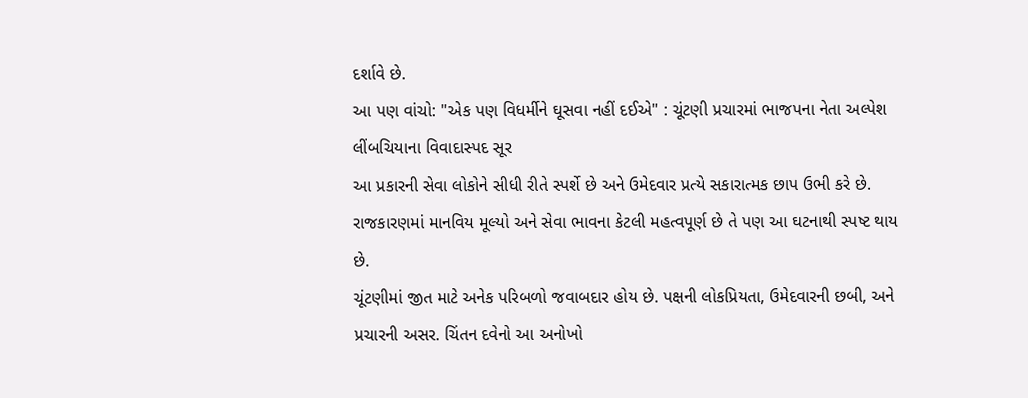દર્શાવે છે.
આ પણ વાંચો: "એક પણ વિધર્મીને ઘૂસવા નહીં દઈએ" : ચૂંટણી પ્રચારમાં ભાજપના નેતા અલ્પેશ લીંબચિયાના વિવાદાસ્પદ સૂર
આ પ્રકારની સેવા લોકોને સીધી રીતે સ્પર્શે છે અને ઉમેદવાર પ્રત્યે સકારાત્મક છાપ ઉભી કરે છે. રાજકારણમાં માનવિય મૂલ્યો અને સેવા ભાવના કેટલી મહત્વપૂર્ણ છે તે પણ આ ઘટનાથી સ્પષ્ટ થાય છે.
ચૂંટણીમાં જીત માટે અનેક પરિબળો જવાબદાર હોય છે. પક્ષની લોકપ્રિયતા, ઉમેદવારની છબી, અને પ્રચારની અસર. ચિંતન દવેનો આ અનોખો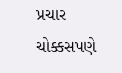પ્રચાર ચોક્કસપણે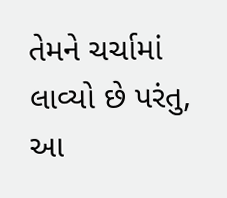તેમને ચર્ચામાં લાવ્યો છે પરંતુ, આ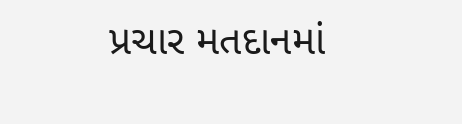પ્રચાર મતદાનમાં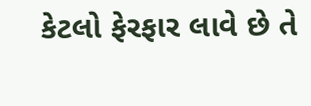કેટલો ફેરફાર લાવે છે તે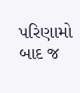પરિણામો બાદ જ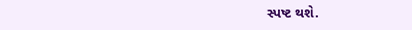સ્પષ્ટ થશે.